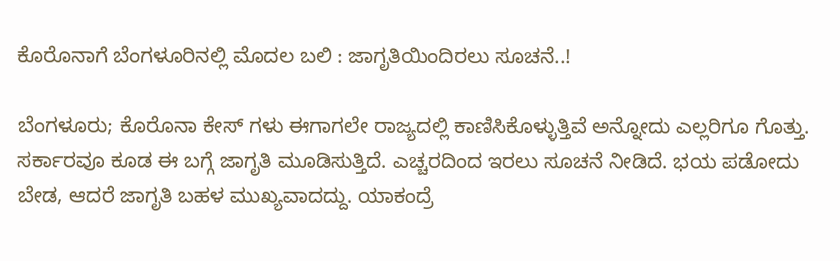ಕೊರೊನಾಗೆ ಬೆಂಗಳೂರಿನಲ್ಲಿ ಮೊದಲ ಬಲಿ : ಜಾಗೃತಿಯಿಂದಿರಲು ಸೂಚನೆ..!

ಬೆಂಗಳೂರು; ಕೊರೊನಾ ಕೇಸ್ ಗಳು ಈಗಾಗಲೇ ರಾಜ್ಯದಲ್ಲಿ ಕಾಣಿಸಿಕೊಳ್ಳುತ್ತಿವೆ ಅನ್ನೋದು ಎಲ್ಲರಿಗೂ ಗೊತ್ತು. ಸರ್ಕಾರವೂ ಕೂಡ ಈ ಬಗ್ಗೆ ಜಾಗೃತಿ ಮೂಡಿಸುತ್ತಿದೆ. ಎಚ್ಚರದಿಂದ ಇರಲು ಸೂಚನೆ ನೀಡಿದೆ. ಭಯ ಪಡೋದು ಬೇಡ, ಆದರೆ ಜಾಗೃತಿ ಬಹಳ ಮುಖ್ಯವಾದದ್ದು. ಯಾಕಂದ್ರೆ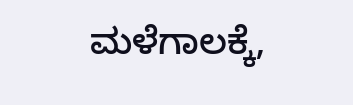ಮಳೆಗಾಲಕ್ಕೆ,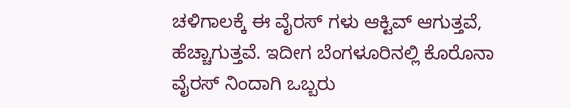ಚಳಿಗಾಲಕ್ಕೆ ಈ ವೈರಸ್ ಗಳು ಆಕ್ಟಿವ್ ಆಗುತ್ತವೆ, ಹೆಚ್ಚಾಗುತ್ತವೆ. ಇದೀಗ ಬೆಂಗಳೂರಿನಲ್ಲಿ ಕೊರೊನಾ ವೈರಸ್ ನಿಂದಾಗಿ ಒಬ್ಬರು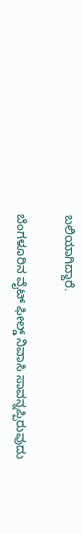ಬಲಿಯಾಗಿದ್ದಾರೆ.

ಬೆಂಗಳೂರಿನ ವೈಟ್ ಫೀಲ್ಡ್ ನಿವಾಸಿ ಸಾವನ್ನಪ್ಪಿರುವುದು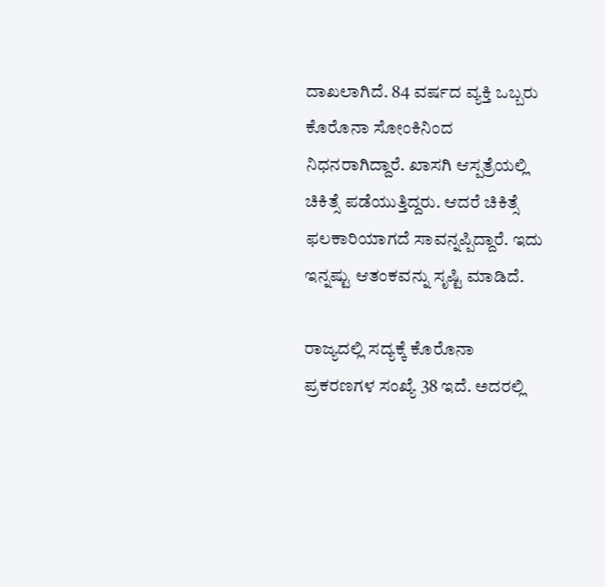ದಾಖಲಾಗಿದೆ. 84 ವರ್ಷದ ವ್ಯಕ್ತಿ ಒಬ್ಬರು ಕೊರೊನಾ ಸೋಂಕಿನಿಂದ ನಿಧನರಾಗಿದ್ದಾರೆ. ಖಾಸಗಿ ಆಸ್ಪತ್ರೆಯಲ್ಲಿ ಚಿಕಿತ್ಸೆ ಪಡೆಯುತ್ತಿದ್ದರು. ಆದರೆ ಚಿಕಿತ್ಸೆ ಫಲಕಾರಿಯಾಗದೆ ಸಾವನ್ನಪ್ಪಿದ್ದಾರೆ. ಇದು ಇನ್ನಷ್ಟು ಆತಂಕವನ್ನು ಸೃಷ್ಟಿ ಮಾಡಿದೆ.

ರಾಜ್ಯದಲ್ಲಿ ಸದ್ಯಕ್ಕೆ ಕೊರೊನಾ ಪ್ರಕರಣಗಳ ಸಂಖ್ಯೆ 38 ಇದೆ. ಅದರಲ್ಲಿ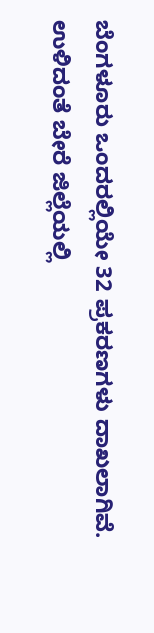ಬೆಂಗಳೂರು ಒಂದರಲ್ಲಿಯೇ 32 ಪ್ರಕರಣಗಳು ದಾಖಲಾಗಿವೆ. ಉಳಿದಂತೆ ಬೇರೆ ಜಿಲ್ಲೆಯಲ್ಲಿ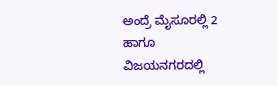ಅಂದ್ರೆ ಮೈಸೂರಲ್ಲಿ 2 ಹಾಗೂ ವಿಜಯನಗರದಲ್ಲಿ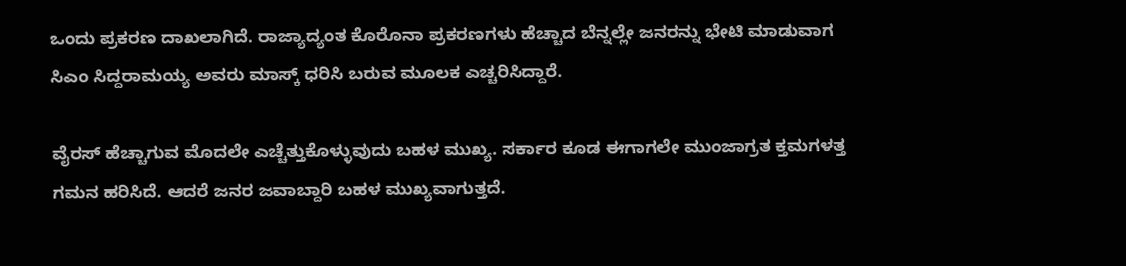ಒಂದು ಪ್ರಕರಣ ದಾಖಲಾಗಿದೆ. ರಾಜ್ಯಾದ್ಯಂತ ಕೊರೊನಾ ಪ್ರಕರಣಗಳು ಹೆಚ್ಚಾದ ಬೆನ್ನಲ್ಲೇ ಜನರನ್ನು ಭೇಟಿ ಮಾಡುವಾಗ ಸಿಎಂ ಸಿದ್ದರಾಮಯ್ಯ ಅವರು ಮಾಸ್ಕ್ ಧರಿಸಿ ಬರುವ ಮೂಲಕ ಎಚ್ಚರಿಸಿದ್ದಾರೆ.

ವೈರಸ್ ಹೆಚ್ಚಾಗುವ ಮೊದಲೇ ಎಚ್ಚೆತ್ತುಕೊಳ್ಳುವುದು ಬಹಳ ಮುಖ್ಯ. ಸರ್ಕಾರ ಕೂಡ ಈಗಾಗಲೇ ಮುಂಜಾಗ್ರತ ಕ್ತಮಗಳತ್ತ ಗಮನ ಹರಿಸಿದೆ. ಆದರೆ ಜನರ ಜವಾಬ್ದಾರಿ ಬಹಳ ಮುಖ್ಯವಾಗುತ್ತದೆ.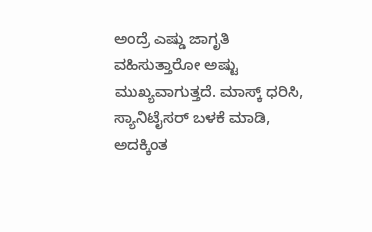ಅಂದ್ರೆ ಎಷ್ಡು ಜಾಗೃತಿ ವಹಿಸುತ್ತಾರೋ ಅಷ್ಟು ಮುಖ್ಯವಾಗುತ್ತದೆ. ಮಾಸ್ಕ್ ಧರಿಸಿ, ಸ್ಯಾನಿಟೈಸರ್ ಬಳಕೆ ಮಾಡಿ, ಅದಕ್ಕಿಂತ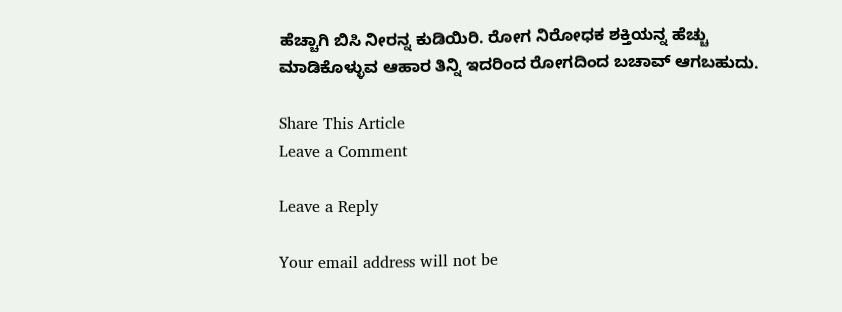ಹೆಚ್ಚಾಗಿ ಬಿಸಿ ನೀರನ್ನ ಕುಡಿಯಿರಿ. ರೋಗ ನಿರೋಧಕ ಶಕ್ತಿಯನ್ನ ಹೆಚ್ಚು ಮಾಡಿಕೊಳ್ಳುವ ಆಹಾರ ತಿನ್ನಿ ಇದರಿಂದ ರೋಗದಿಂದ ಬಚಾವ್ ಆಗಬಹುದು.

Share This Article
Leave a Comment

Leave a Reply

Your email address will not be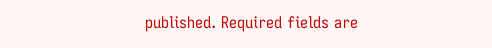published. Required fields are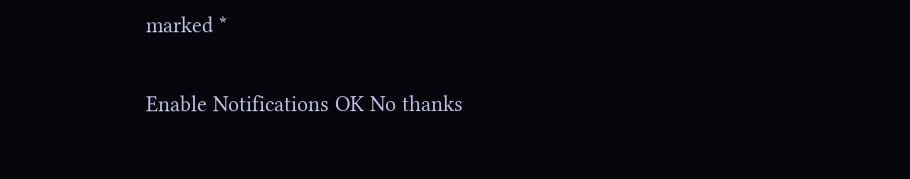marked *

Enable Notifications OK No thanks